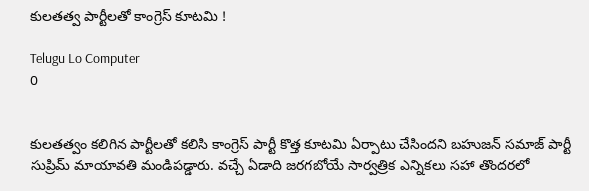కులతత్వ పార్టీలతో కాంగ్రెస్ కూటమి !

Telugu Lo Computer
0


కులతత్వం కలిగిన పార్టీలతో కలిసి కాంగ్రెస్ పార్టీ కొత్త కూటమి ఏర్పాటు చేసిందని బహుజన్ సమాజ్ పార్టీ సుప్రిమ్ మాయావతి మండిపడ్డారు. వచ్చే ఏడాది జరగబోయే సార్వత్రిక ఎన్నికలు సహా తొందరలో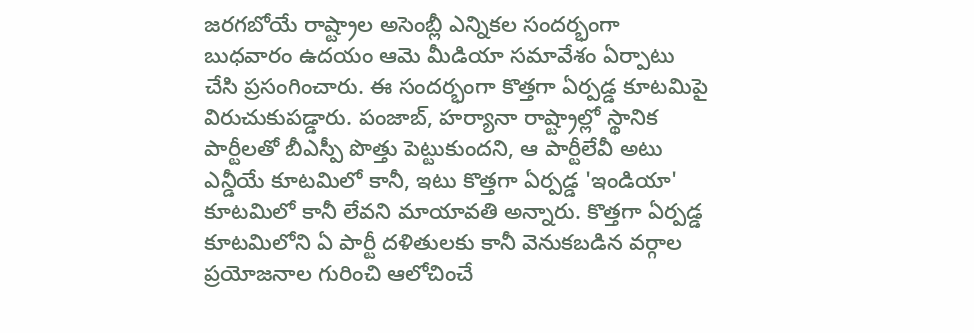జరగబోయే రాష్ట్రాల అసెంబ్లీ ఎన్నికల సందర్భంగా బుధవారం ఉదయం ఆమె మీడియా సమావేశం ఏర్పాటు చేసి ప్రసంగించారు. ఈ సందర్భంగా కొత్తగా ఏర్పడ్డ కూటమిపై విరుచుకుపడ్డారు. పంజాబ్, హర్యానా రాష్ట్రాల్లో స్థానిక పార్టీలతో బీఎస్పీ పొత్తు పెట్టుకుందని, ఆ పార్టీలేవీ అటు ఎన్డీయే కూటమిలో కానీ, ఇటు కొత్తగా ఏర్పడ్డ 'ఇండియా' కూటమిలో కానీ లేవని మాయావతి అన్నారు. కొత్తగా ఏర్పడ్డ కూటమిలోని ఏ పార్టీ దళితులకు కానీ వెనుకబడిన వర్గాల ప్రయోజనాల గురించి ఆలోచించే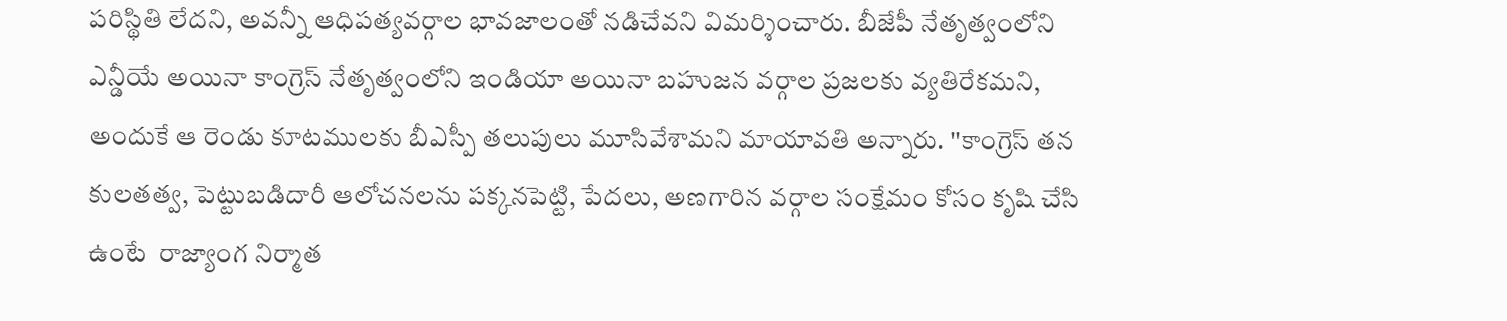పరిస్థితి లేదని, అవన్నీ ఆధిపత్యవర్గాల భావజాలంతో నడిచేవని విమర్శించారు. బీజేపీ నేతృత్వంలోని ఎన్డీయే అయినా కాంగ్రెస్ నేతృత్వంలోని ఇండియా అయినా బహుజన వర్గాల ప్రజలకు వ్యతిరేకమని, అందుకే ఆ రెండు కూటములకు బీఎస్పీ తలుపులు మూసివేశామని మాయావతి అన్నారు. ''కాంగ్రెస్ తన కులతత్వ, పెట్టుబడిదారీ ఆలోచనలను పక్కనపెట్టి, పేదలు, అణగారిన వర్గాల సంక్షేమం కోసం కృషి చేసి ఉంటే  రాజ్యాంగ నిర్మాత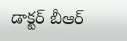డాక్టర్ బీఆర్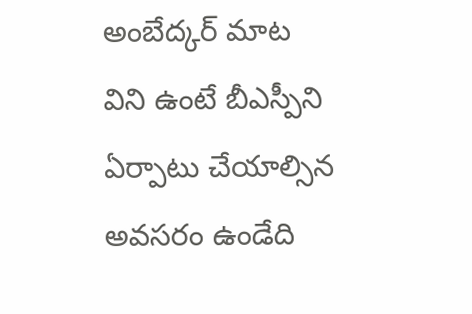అంబేద్కర్ మాట విని ఉంటే బీఎస్పీని ఏర్పాటు చేయాల్సిన అవసరం ఉండేది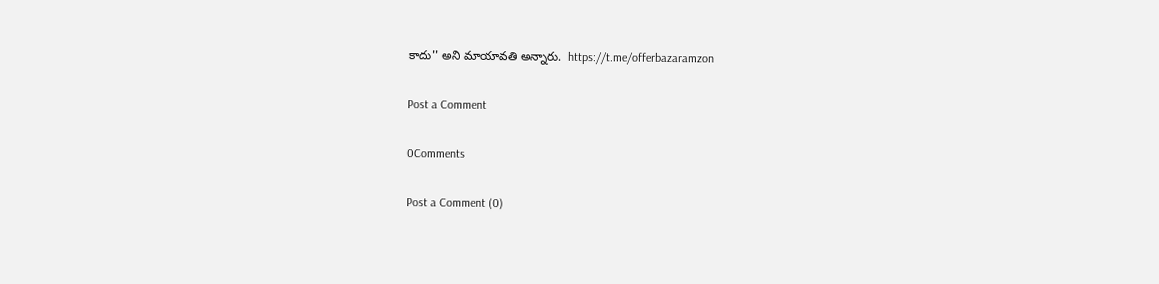కాదు'' అని మాయావతి అన్నారు.  https://t.me/offerbazaramzon

Post a Comment

0Comments

Post a Comment (0)